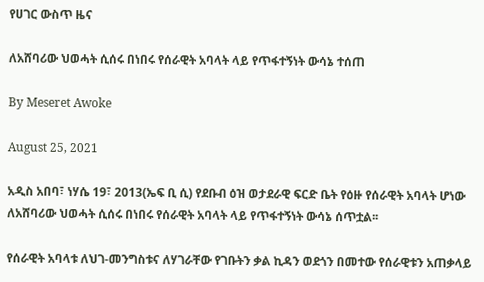የሀገር ውስጥ ዜና

ለአሸባሪው ህወሓት ሲሰሩ በነበሩ የሰራዊት አባላት ላይ የጥፋተኝነት ውሳኔ ተሰጠ

By Meseret Awoke

August 25, 2021

አዲስ አበባ፣ ነሃሴ 19፣ 2013(ኤፍ ቢ ሲ) የደቡብ ዕዝ ወታደራዊ ፍርድ ቤት የዕዙ የሰራዊት አባላት ሆነው ለአሸባሪው ህወሓት ሲሰሩ በነበሩ የሰራዊት አባላት ላይ የጥፋተኝነት ውሳኔ ሰጥቷል፡፡

የሰራዊት አባላቱ ለህገ-መንግስቱና ለሃገራቸው የገቡትን ቃል ኪዳን ወደጎን በመተው የሰራዊቱን አጠቃላይ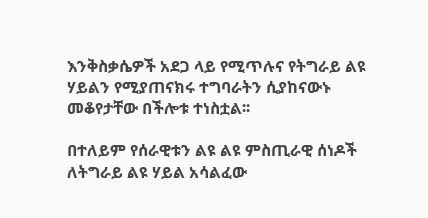እንቅስቃሴዎች አደጋ ላይ የሚጥሉና የትግራይ ልዩ ሃይልን የሚያጠናክሩ ተግባራትን ሲያከናውኑ መቆየታቸው በችሎቱ ተነስቷል፡፡

በተለይም የሰራዊቱን ልዩ ልዩ ምስጢራዊ ሰነዶች ለትግራይ ልዩ ሃይል አሳልፈው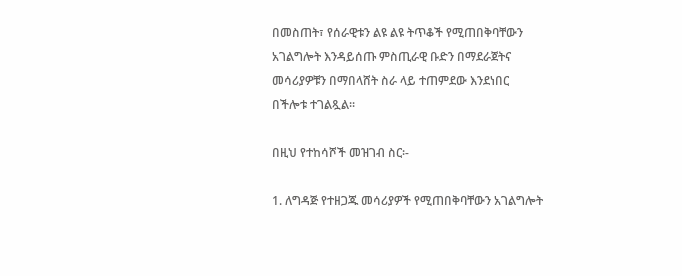በመስጠት፣ የሰራዊቱን ልዩ ልዩ ትጥቆች የሚጠበቅባቸውን አገልግሎት እንዳይሰጡ ምስጢራዊ ቡድን በማደራጀትና መሳሪያዎቹን በማበላሸት ስራ ላይ ተጠምደው እንደነበር በችሎቱ ተገልጿል፡፡

በዚህ የተከሳሾች መዝገብ ስር፡-

1. ለግዳጅ የተዘጋጁ መሳሪያዎች የሚጠበቅባቸውን አገልግሎት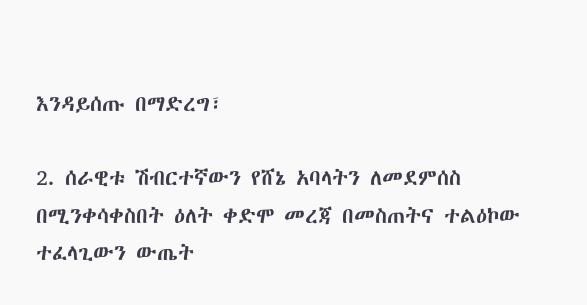እንዳይሰጡ በማድረግ፣

2. ሰራዊቱ ሽብርተኛውን የሸኔ አባላትን ለመደምሰስ በሚንቀሳቀስበት ዕለት ቀድሞ መረጃ በመስጠትና ተልዕኮው ተፈላጊውን ውጤት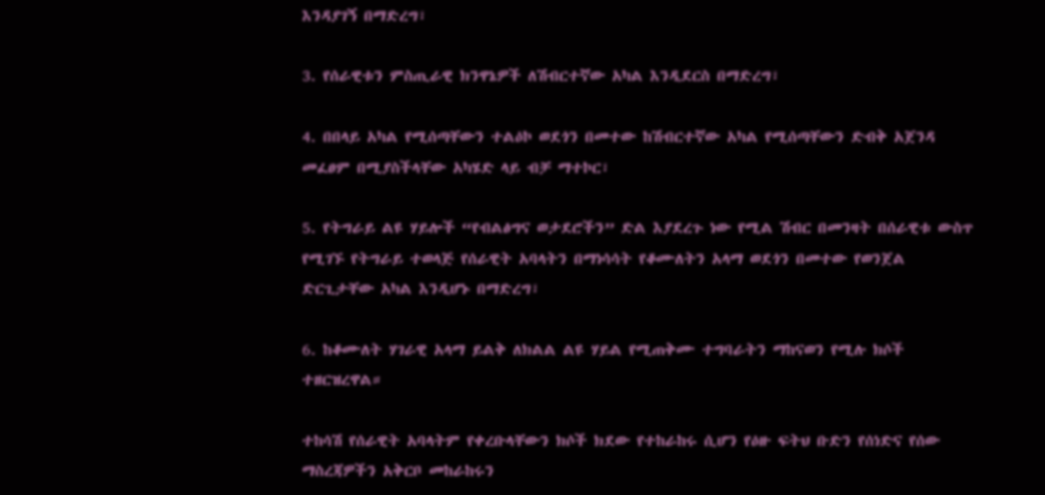እንዳያገኝ በማድረግ፣

3. የሰራዊቱን ምስጢራዊ ክንዋኔዎች ለሽብርተኛው አካል እንዲደርስ በማድረግ፣

4. በበላይ አካል የሚሰጣቸውን ተልዕኮ ወደጎን በመተው ከሽብርተኛው አካል የሚሰጣቸውን ድብቅ አጀንዳ መፈፀም በሚያስችላቸው አካሄድ ላይ ብቻ ማተኮር፣

5. የትግራይ ልዩ ሃይሎች “የብልፅግና ወታደሮችን” ድል እያደረጉ ነው የሚል ሽብር በመንዛት በሰራዊቱ ውስጥ የሚገኙ የትግራይ ተወላጅ የሰራዊት አባላትን በማነሳሳት የቆሙለትን አላማ ወደጎን በመተው የወንጀል ድርጊታቸው አካል እንዲሆኑ በማድረግ፣

6. ከቆሙለት ሃገራዊ አላማ ይልቅ ለክልል ልዩ ሃይል የሚጠቅሙ ተግባራትን ማከናወን የሚሉ ክሶች ተዘርዝረዋል።

ተከሳሽ የሰራዊት አባላትም የቀረቡላቸውን ክሶች ክደው የተከራከሩ ሲሆን የዕዙ ፍትህ ቡድን የሰነድና የሰው ማስረጃዎችን አቅርቦ መከራከሩን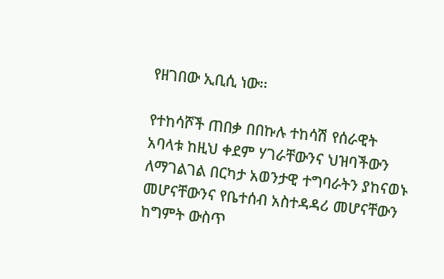የዘገበው ኢቢሲ ነው፡፡

የተከሳሾች ጠበቃ በበኩሉ ተከሳሽ የሰራዊት አባላቱ ከዚህ ቀደም ሃገራቸውንና ህዝባችውን ለማገልገል በርካታ አወንታዊ ተግባራትን ያከናወኑ መሆናቸውንና የቤተሰብ አስተዳዳሪ መሆናቸውን ከግምት ውስጥ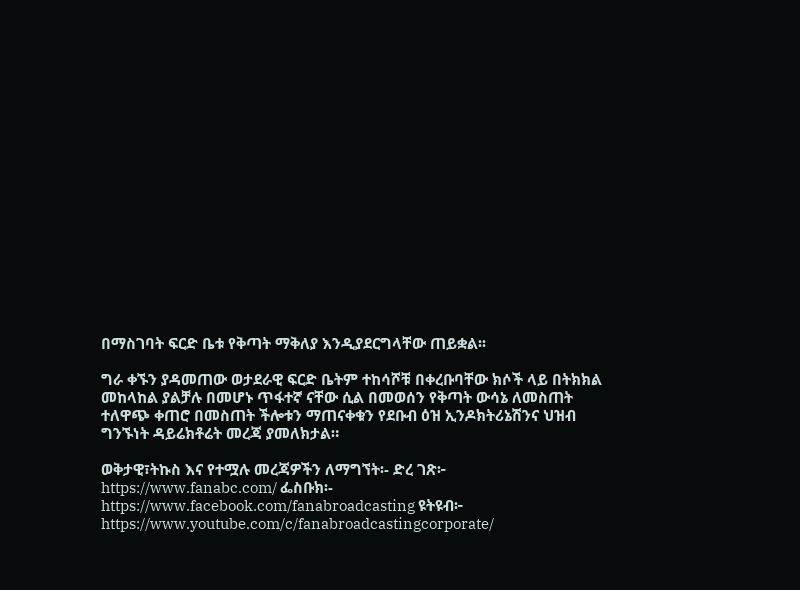በማስገባት ፍርድ ቤቱ የቅጣት ማቅለያ እንዲያደርግላቸው ጠይቋል፡፡

ግራ ቀኙን ያዳመጠው ወታደራዊ ፍርድ ቤትም ተከሳሾቹ በቀረቡባቸው ክሶች ላይ በትክክል መከላከል ያልቻሉ በመሆኑ ጥፋተኛ ናቸው ሲል በመወሰን የቅጣት ውሳኔ ለመስጠት ተለዋጭ ቀጠሮ በመስጠት ችሎቱን ማጠናቀቁን የደቡብ ዕዝ ኢንዶክትሪኔሽንና ህዝብ ግንኙነት ዳይሬክቶሬት መረጃ ያመለክታል።

ወቅታዊ፣ትኩስ እና የተሟሉ መረጃዎችን ለማግኘት፡- ድረ ገጽ፦ https://www.fanabc.com/ ፌስቡክ፡- https://www.facebook.com/fanabroadcasting ዩትዩብ፦ https://www.youtube.com/c/fanabroadcastingcorporate/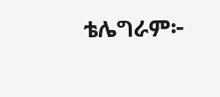ቴሌግራም፦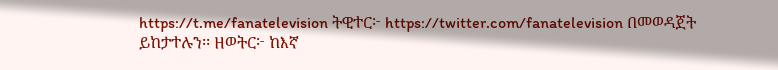https://t.me/fanatelevision ትዊተር፦ https://twitter.com/fanatelevision በመወዳጀት ይከታተሉን፡፡ ዘወትር፦ ከእኛ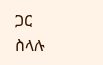ጋር ስላሉ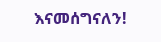እናመሰግናለን!